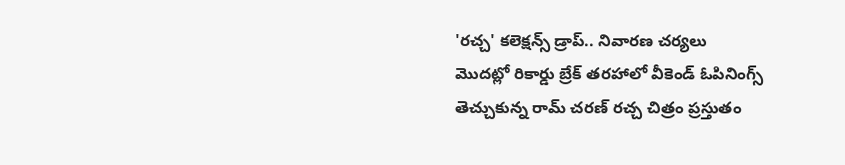'రచ్చ' కలెక్షన్స్ డ్రాప్.. నివారణ చర్యలు
మొదట్లో రికార్డు బ్రేక్ తరహాలో వీకెండ్ ఓపినింగ్స్ తెచ్చుకున్న రామ్ చరణ్ రచ్చ చిత్రం ప్రస్తుతం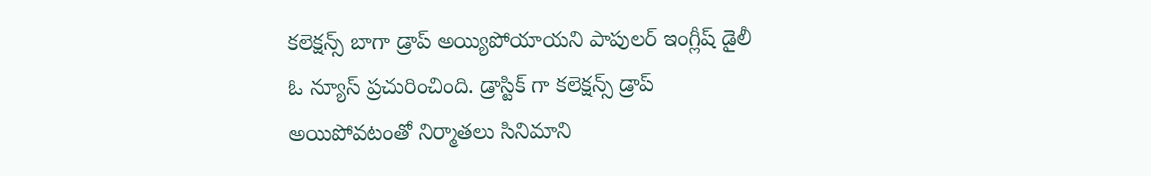కలెక్షన్స్ బాగా డ్రాప్ అయ్యిపోయాయని పాపులర్ ఇంగ్లీష్ డైలీ ఓ న్యూస్ ప్రచురించింది. డ్రాస్టిక్ గా కలెక్షన్స్ డ్రాప్ అయిపోవటంతో నిర్మాతలు సినిమాని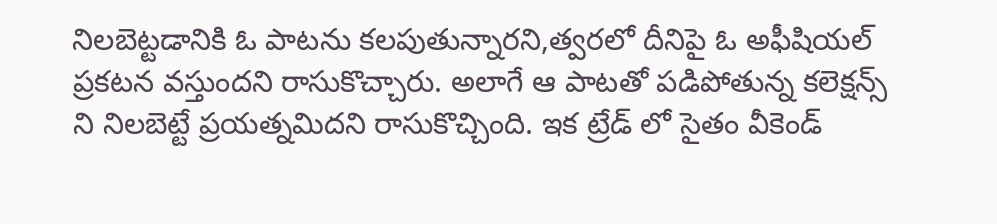నిలబెట్టడానికి ఓ పాటను కలపుతున్నారని,త్వరలో దీనిపై ఓ అఫీషియల్ ప్రకటన వస్తుందని రాసుకొచ్చారు. అలాగే ఆ పాటతో పడిపోతున్న కలెక్షన్స్ ని నిలబెట్టే ప్రయత్నమిదని రాసుకొచ్చింది. ఇక ట్రేడ్ లో సైతం వీకెండ్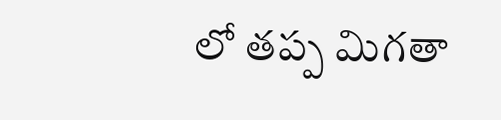లో తప్ప మిగతా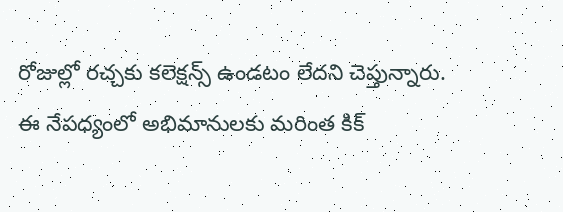రోజుల్లో రచ్చకు కలెక్షన్స్ ఉండటం లేదని చెప్తున్నారు.
ఈ నేపధ్యంలో అభిమానులకు మరింత కిక్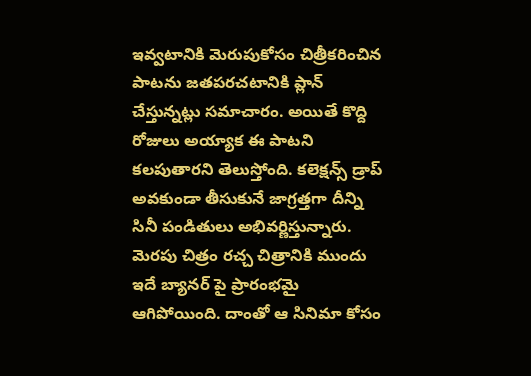ఇవ్వటానికి మెరుపుకోసం చిత్రీకరించిన పాటను జతపరచటానికి ప్లాన్ చేస్తున్నట్లు సమాచారం. అయితే కొద్ది రోజులు అయ్యాక ఈ పాటని కలపుతారని తెలుస్తోంది. కలెక్షన్స్ డ్రాప్ అవకుండా తీసుకునే జాగ్రత్తగా దీన్ని సినీ పండితులు అభివర్ణిస్తున్నారు. మెరపు చిత్రం రచ్చ చిత్రానికి ముందు ఇదే బ్యానర్ పై ప్రారంభమై ఆగిపోయింది. దాంతో ఆ సినిమా కోసం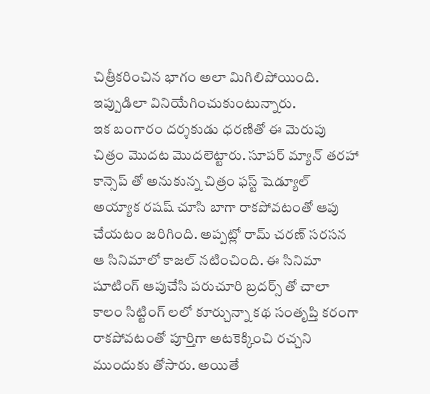చిత్రీకరించిన భాగం అలా మిగిలిపోయింది. ఇప్పుడిలా వినియేగించుకుంటున్నారు.
ఇక బంగారం దర్శకుడు ధరణితో ఈ మెరుపు చిత్రం మొదట మొదలెట్టారు. సూపర్ మ్యాన్ తరహా కాన్సెప్ తో అనుకున్న చిత్రం ఫస్ట్ షెడ్యూల్ అయ్యాక రషష్ చూసి బాగా రాకపోవటంతో ఆపు చేయటం జరిగింది. అప్పట్లో రామ్ చరణ్ సరసన ఆ సినిమాలో కాజల్ నటించింది. ఈ సినిమా షూటింగ్ ఆపుచేసి పరుచూరి బ్రదర్స్ తో చాలా కాలం సిట్టింగ్ లలో కూర్చున్నా కథ సంతృప్తి కరంగా రాకపోవటంతో పూర్తిగా అటకెక్కించి రచ్చని ముందుకు తోసారు. అయితే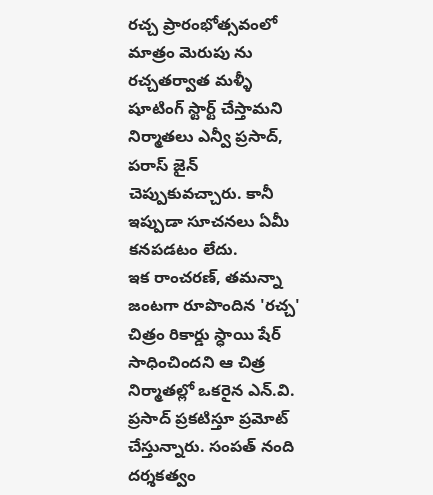రచ్చ ప్రారంభోత్సవంలో మాత్రం మెరుపు ను రచ్చతర్వాత మళ్ళీ షూటింగ్ స్టార్ట్ చేస్తామని నిర్మాతలు ఎన్వీ ప్రసాద్, పరాస్ జైన్ చెప్పుకువచ్చారు. కానీ ఇప్పుడా సూచనలు ఏమీ కనపడటం లేదు.
ఇక రాంచరణ్, తమన్నా జంటగా రూపొందిన 'రచ్చ' చిత్రం రికార్డు స్ధాయి షేర్ సాధించిందని ఆ చిత్ర నిర్మాతల్లో ఒకరైన ఎన్.వి. ప్రసాద్ ప్రకటిస్తూ ప్రమోట్ చేస్తున్నారు. సంపత్ నంది దర్శకత్వం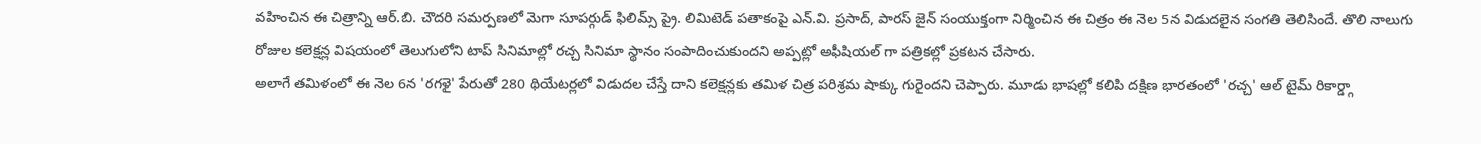వహించిన ఈ చిత్రాన్ని ఆర్.బి. చౌదరి సమర్పణలో మెగా సూపర్గుడ్ ఫిలిమ్స్ ప్రై. లిమిటెడ్ పతాకంపై ఎన్.వి. ప్రసాద్, పారస్ జైన్ సంయుక్తంగా నిర్మించిన ఈ చిత్రం ఈ నెల 5న విడుదలైన సంగతి తెలిసిందే. తొలి నాలుగు రోజుల కలెక్షన్ల విషయంలో తెలుగులోని టాప్ సినిమాల్లో రచ్చ సినిమా స్థానం సంపాదించుకుందని అప్పట్లో అఫీషియల్ గా పత్రికల్లో ప్రకటన చేసారు.
అలాగే తమిళంలో ఈ నెల 6న 'రగళై' పేరుతో 280 థియేటర్లలో విడుదల చేస్తే దాని కలెక్షన్లకు తమిళ చిత్ర పరిశ్రమ షాక్కు గురైందని చెప్పారు. మూడు భాషల్లో కలిపి దక్షిణ భారతంలో 'రచ్చ' ఆల్ టైమ్ రికార్డ్గా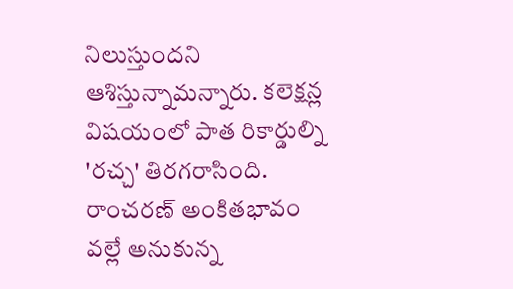నిలుస్తుందని ఆశిస్తున్నామన్నారు. కలెక్షన్ల విషయంలో పాత రికార్డుల్ని 'రచ్చ' తిరగరాసింది. రాంచరణ్ అంకితభావం వల్లే అనుకున్న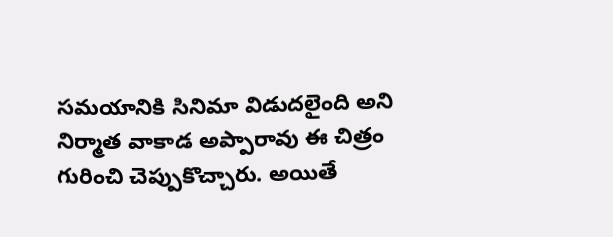సమయానికి సినిమా విడుదలైంది అని నిర్మాత వాకాడ అప్పారావు ఈ చిత్రం గురించి చెప్పుకొచ్చారు. అయితే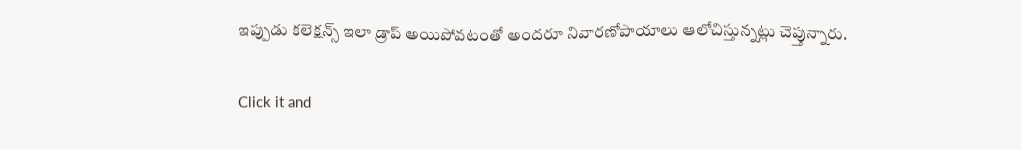ఇప్పుడు కలెక్షన్స్ ఇలా డ్రాప్ అయిపోవటంతో అందరూ నివారణోపాయాలు ఆలోచిస్తున్నట్లు చెప్తున్నారు.


Click it and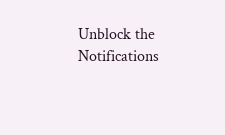Unblock the Notifications